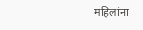महिलांना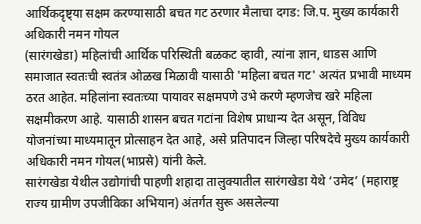आर्थिकदृष्ट्या सक्षम करण्यासाठी बचत गट ठरणार मैलाचा दगड: जि.प. मुख्य कार्यकारी अधिकारी नमन गोयल
(सारंगखेडा) महिलांची आर्थिक परिस्थिती बळकट व्हावी, त्यांना ज्ञान, धाडस आणि समाजात स्वतःची स्वतंत्र ओळख मिळावी यासाठी 'महिला बचत गट' अत्यंत प्रभावी माध्यम ठरत आहेत. महिलांना स्वतःच्या पायावर सक्षमपणे उभे करणे म्हणजेच खरे महिला सक्षमीकरण आहे. यासाठी शासन बचत गटांना विशेष प्राधान्य देत असून, विविध योजनांच्या माध्यमातून प्रोत्साहन देत आहे, असे प्रतिपादन जिल्हा परिषदेचे मुख्य कार्यकारी अधिकारी नमन गोयल(भाप्रसे) यांनी केले.
सारंगखेडा येथील उद्योगांची पाहणी शहादा तालुक्यातील सारंगखेडा येथे ‘उमेद’ (महाराष्ट्र राज्य ग्रामीण उपजीविका अभियान) अंतर्गत सुरू असलेल्या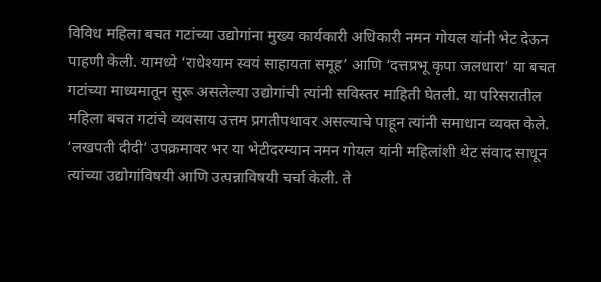विविध महिला बचत गटांच्या उद्योगांना मुख्य कार्यकारी अधिकारी नमन गोयल यांनी भेट देऊन पाहणी केली. यामध्ये ‘राधेश्याम स्वयं साहायता समूह’ आणि ‘दत्तप्रभू कृपा जलधारा’ या बचत गटांच्या माध्यमातून सुरू असलेल्या उद्योगांची त्यांनी सविस्तर माहिती घेतली. या परिसरातील महिला बचत गटांचे व्यवसाय उत्तम प्रगतीपथावर असल्याचे पाहून त्यांनी समाधान व्यक्त केले.
‘लखपती दीदी’ उपक्रमावर भर या भेटीदरम्यान नमन गोयल यांनी महिलांशी थेट संवाद साधून त्यांच्या उद्योगांविषयी आणि उत्पन्नाविषयी चर्चा केली. ते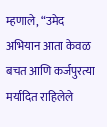म्हणाले, “उमेद अभियान आता केवळ बचत आणि कर्जपुरत्या मर्यादित राहिलेले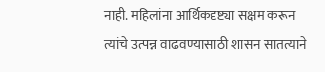नाही. महिलांना आर्थिकदृष्ट्या सक्षम करून त्यांचे उत्पन्न वाढवण्यासाठी शासन सातत्याने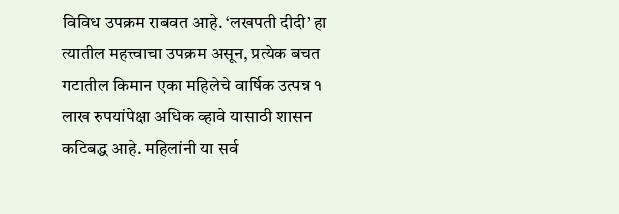विविध उपक्रम राबवत आहे. ‘लखपती दीदी’ हा त्यातील महत्त्वाचा उपक्रम असून, प्रत्येक बचत गटातील किमान एका महिलेचे वार्षिक उत्पन्न १ लाख रुपयांपेक्षा अधिक व्हावे यासाठी शासन कटिबद्ध आहे. महिलांनी या सर्व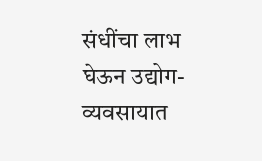संधींचा लाभ घेऊन उद्योग-व्यवसायात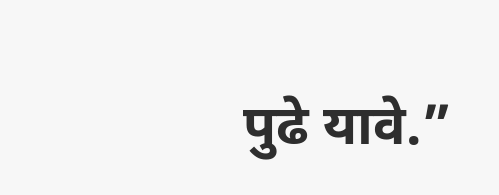पुढे यावे.”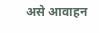असे आवाहन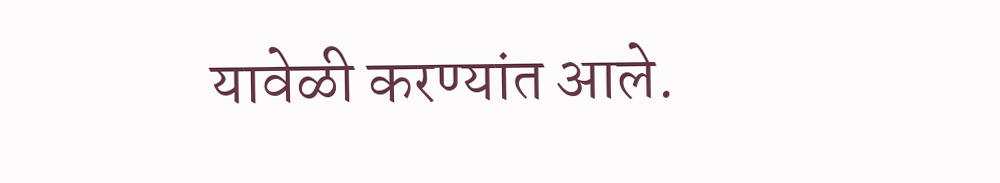यावेळी करण्यांत आले.